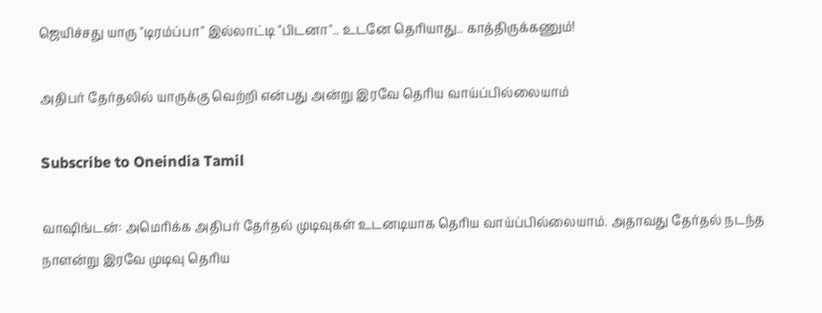ஜெயிச்சது யாரு "டிரம்ப்பா" இல்லாட்டி "பிடனா".. உடனே தெரியாது.. காத்திருக்கணும்!

அதிபர் தேர்தலில் யாருக்கு வெற்றி என்பது அன்று இரவே தெரிய வாய்ப்பில்லையாம்

Subscribe to Oneindia Tamil

வாஷிங்டன்: அமெரிக்க அதிபர் தேர்தல் முடிவுகள் உடனடியாக தெரிய வாய்ப்பில்லையாம். அதாவது தேர்தல் நடந்த நாளன்று இரவே முடிவு தெரிய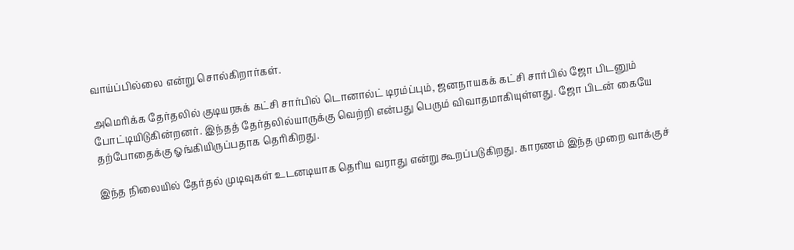வாய்ப்பில்லை என்று சொல்கிறார்கள்.

அமெரிக்க தேர்தலில் குடியரசுக் கட்சி சார்பில் டொனால்ட் டிரம்ப்பும், ஜனநாயகக் கட்சி சார்பில் ஜோ பிடனும் போட்டியிடுகின்றனர். இந்தத் தேர்தலில்யாருக்கு வெற்றி என்பது பெரும் விவாதமாகியுள்ளது. ஜோ பிடன் கையே தற்போதைக்கு ஓங்கியிருப்பதாக தெரிகிறது.

இந்த நிலையில் தேர்தல் முடிவுகள் உடனடியாக தெரிய வராது என்று கூறப்படுகிறது. காரணம் இந்த முறை வாக்குச்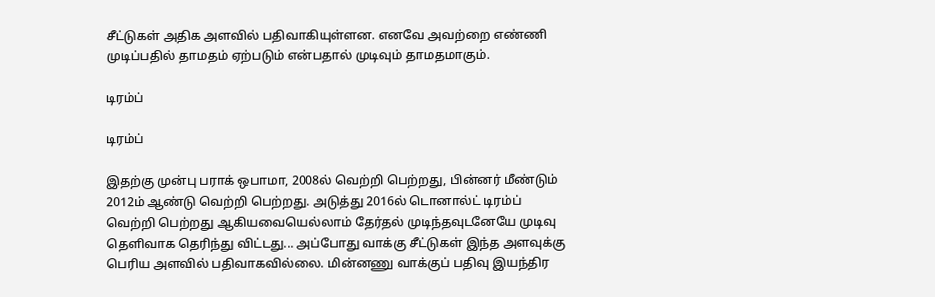சீட்டுகள் அதிக அளவில் பதிவாகியுள்ளன. எனவே அவற்றை எண்ணி முடிப்பதில் தாமதம் ஏற்படும் என்பதால் முடிவும் தாமதமாகும்.

டிரம்ப்

டிரம்ப்

இதற்கு முன்பு பராக் ஒபாமா, 2008ல் வெற்றி பெற்றது, பின்னர் மீண்டும் 2012ம் ஆண்டு வெற்றி பெற்றது. அடுத்து 2016ல் டொனால்ட் டிரம்ப் வெற்றி பெற்றது ஆகியவையெல்லாம் தேர்தல் முடிந்தவுடனேயே முடிவு தெளிவாக தெரிந்து விட்டது... அப்போது வாக்கு சீட்டுகள் இந்த அளவுக்கு பெரிய அளவில் பதிவாகவில்லை. மின்னணு வாக்குப் பதிவு இயந்திர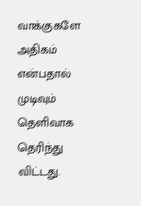வாக்குகளே அதிகம் என்பதால் முடிவும் தெளிவாக தெரிந்து விட்டது.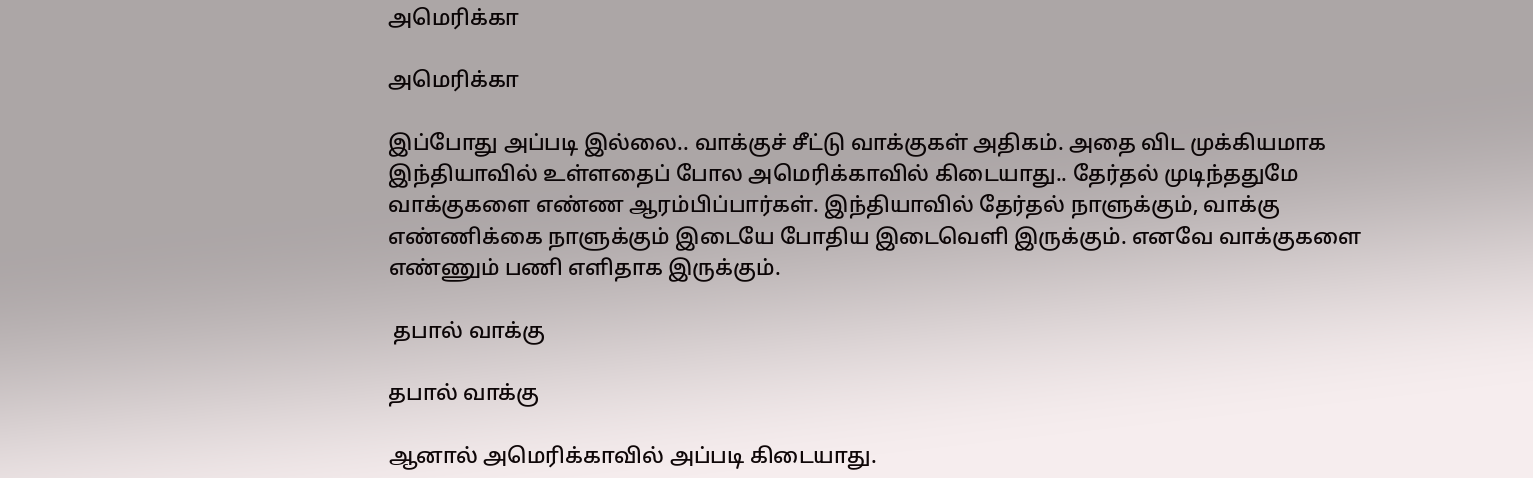அமெரிக்கா

அமெரிக்கா

இப்போது அப்படி இல்லை.. வாக்குச் சீட்டு வாக்குகள் அதிகம். அதை விட முக்கியமாக இந்தியாவில் உள்ளதைப் போல அமெரிக்காவில் கிடையாது.. தேர்தல் முடிந்ததுமே வாக்குகளை எண்ண ஆரம்பிப்பார்கள். இந்தியாவில் தேர்தல் நாளுக்கும், வாக்கு எண்ணிக்கை நாளுக்கும் இடையே போதிய இடைவெளி இருக்கும். எனவே வாக்குகளை எண்ணும் பணி எளிதாக இருக்கும்.

 தபால் வாக்கு

தபால் வாக்கு

ஆனால் அமெரிக்காவில் அப்படி கிடையாது.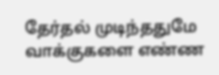தேர்தல் முடிந்ததுமே வாக்குகளை எண்ண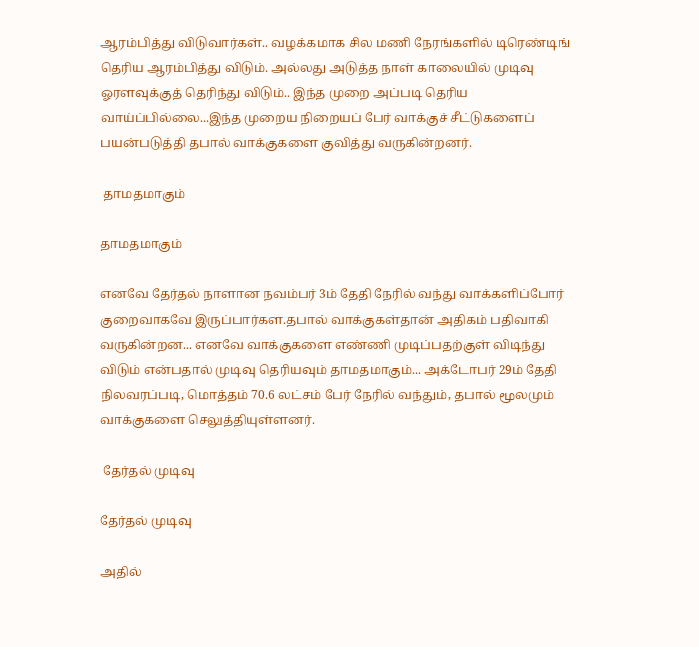ஆரம்பித்து விடுவார்கள்.. வழக்கமாக சில மணி நேரங்களில் டிரெண்டிங் தெரிய ஆரம்பித்து விடும். அல்லது அடுத்த நாள் காலையில் முடிவு ஓரளவுக்குத் தெரிந்து விடும்.. இந்த முறை அப்படி தெரிய வாய்ப்பில்லை...இந்த முறைய நிறையப் பேர் வாக்குச் சீட்டுகளைப் பயன்படுத்தி தபால் வாக்குகளை குவித்து வருகின்றனர்.

 தாமதமாகும்

தாமதமாகும்

எனவே தேர்தல் நாளான நவம்பர் 3ம் தேதி நேரில் வந்து வாக்களிப்போர் குறைவாகவே இருப்பார்கள.தபால் வாக்குகள்தான் அதிகம் பதிவாகி வருகின்றன... எனவே வாக்குகளை எண்ணி முடிப்பதற்குள் விடிந்து விடும் என்பதால் முடிவு தெரியவும் தாமதமாகும்... அக்டோபர் 29ம் தேதி நிலவரப்படி, மொத்தம் 70.6 லட்சம் பேர் நேரில் வந்தும், தபால் மூலமும் வாக்குகளை செலுத்தியுள்ளனர்.

 தேர்தல் முடிவு

தேர்தல் முடிவு

அதில்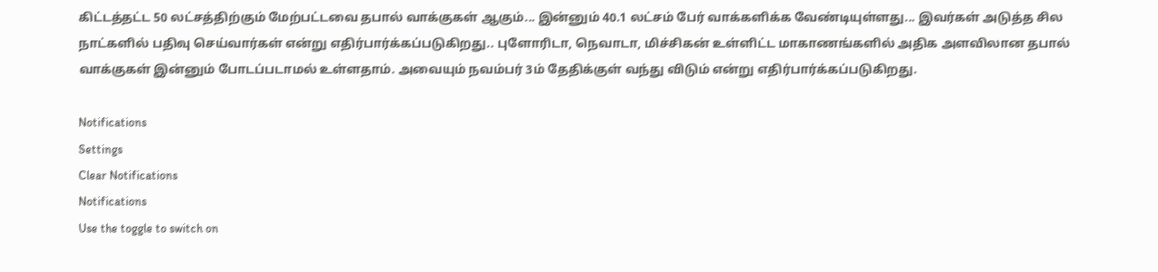கிட்டத்தட்ட 50 லட்சத்திற்கும் மேற்பட்டவை தபால் வாக்குகள் ஆகும்... இன்னும் 40.1 லட்சம் பேர் வாக்களிக்க வேண்டியுள்ளது... இவர்கள் அடுத்த சில நாட்களில் பதிவு செய்வார்கள் என்று எதிர்பார்க்கப்படுகிறது.. புளோரிடா, நெவாடா, மிச்சிகன் உள்ளிட்ட மாகாணங்களில் அதிக அளவிலான தபால் வாக்குகள் இன்னும் போடப்படாமல் உள்ளதாம். அவையும் நவம்பர் 3ம் தேதிக்குள் வந்து விடும் என்று எதிர்பார்க்கப்படுகிறது.

Notifications
Settings
Clear Notifications
Notifications
Use the toggle to switch on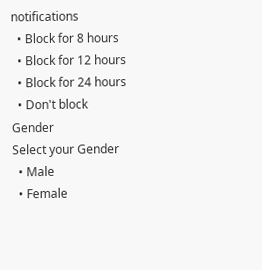notifications
  • Block for 8 hours
  • Block for 12 hours
  • Block for 24 hours
  • Don't block
Gender
Select your Gender
  • Male
  • Female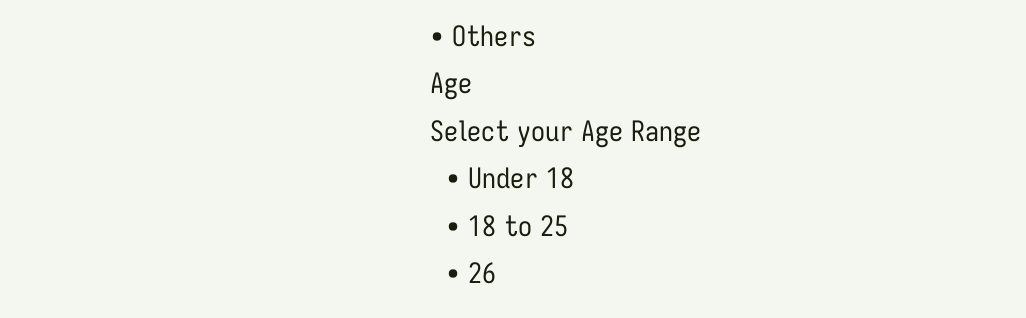• Others
Age
Select your Age Range
  • Under 18
  • 18 to 25
  • 26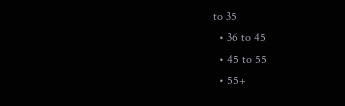to 35
  • 36 to 45
  • 45 to 55
  • 55+